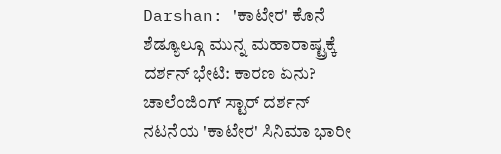Darshan: 'ಕಾಟೇರ' ಕೊನೆ ಶೆಡ್ಯೂಲ್ಗೂ ಮುನ್ನ ಮಹಾರಾಷ್ಟ್ರಕ್ಕೆ ದರ್ಶನ್ ಭೇಟಿ: ಕಾರಣ ಏನು?
ಚಾಲೆಂಜಿಂಗ್ ಸ್ಟಾರ್ ದರ್ಶನ್ ನಟನೆಯ 'ಕಾಟೇರ' ಸಿನಿಮಾ ಭಾರೀ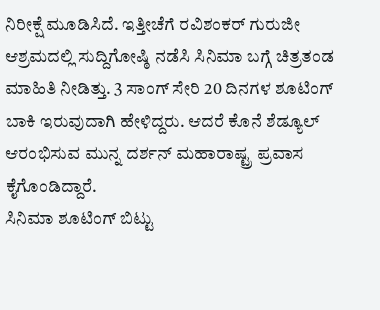ನಿರೀಕ್ಷೆ ಮೂಡಿಸಿದೆ. ಇತ್ತೀಚೆಗೆ ರವಿಶಂಕರ್ ಗುರುಜೀ ಆಶ್ರಮದಲ್ಲಿ ಸುದ್ದಿಗೋಷ್ಠಿ ನಡೆಸಿ ಸಿನಿಮಾ ಬಗ್ಗೆ ಚಿತ್ರತಂಡ ಮಾಹಿತಿ ನೀಡಿತ್ತು. 3 ಸಾಂಗ್ ಸೇರಿ 20 ದಿನಗಳ ಶೂಟಿಂಗ್ ಬಾಕಿ ಇರುವುದಾಗಿ ಹೇಳಿದ್ದರು. ಆದರೆ ಕೊನೆ ಶೆಡ್ಯೂಲ್ ಆರಂಭಿಸುವ ಮುನ್ನ ದರ್ಶನ್ ಮಹಾರಾಷ್ಟ್ರ ಪ್ರವಾಸ ಕೈಗೊಂಡಿದ್ದಾರೆ.
ಸಿನಿಮಾ ಶೂಟಿಂಗ್ ಬಿಟ್ಟು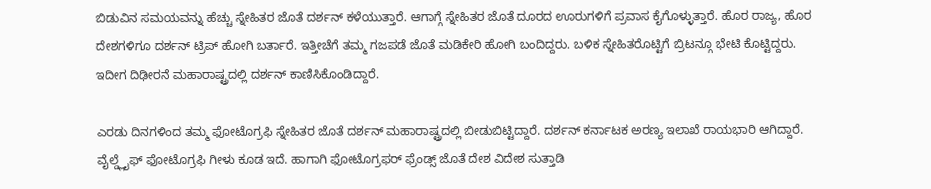ಬಿಡುವಿನ ಸಮಯವನ್ನು ಹೆಚ್ಚು ಸ್ನೇಹಿತರ ಜೊತೆ ದರ್ಶನ್ ಕಳೆಯುತ್ತಾರೆ. ಆಗಾಗ್ಗೆ ಸ್ನೇಹಿತರ ಜೊತೆ ದೂರದ ಊರುಗಳಿಗೆ ಪ್ರವಾಸ ಕೈಗೊಳ್ಳುತ್ತಾರೆ. ಹೊರ ರಾಜ್ಯ, ಹೊರ ದೇಶಗಳಿಗೂ ದರ್ಶನ್ ಟ್ರಿಪ್ ಹೋಗಿ ಬರ್ತಾರೆ. ಇತ್ತೀಚೆಗೆ ತಮ್ಮ ಗಜಪಡೆ ಜೊತೆ ಮಡಿಕೇರಿ ಹೋಗಿ ಬಂದಿದ್ದರು. ಬಳಿಕ ಸ್ನೇಹಿತರೊಟ್ಟಿಗೆ ಬ್ರಿಟನ್ಗೂ ಭೇಟಿ ಕೊಟ್ಟಿದ್ದರು. ಇದೀಗ ದಿಢೀರನೆ ಮಹಾರಾಷ್ಟ್ರದಲ್ಲಿ ದರ್ಶನ್ ಕಾಣಿಸಿಕೊಂಡಿದ್ದಾರೆ.

ಎರಡು ದಿನಗಳಿಂದ ತಮ್ಮ ಫೋಟೊಗ್ರಫಿ ಸ್ನೇಹಿತರ ಜೊತೆ ದರ್ಶನ್ ಮಹಾರಾಷ್ಟ್ರದಲ್ಲಿ ಬೀಡುಬಿಟ್ಟಿದ್ದಾರೆ. ದರ್ಶನ್ ಕರ್ನಾಟಕ ಅರಣ್ಯ ಇಲಾಖೆ ರಾಯಭಾರಿ ಆಗಿದ್ದಾರೆ. ವೈಲ್ಡ್ಲೈಫ್ ಫೋಟೊಗ್ರಫಿ ಗೀಳು ಕೂಡ ಇದೆ. ಹಾಗಾಗಿ ಫೋಟೊಗ್ರಫರ್ ಫ್ರೆಂಡ್ಸ್ ಜೊತೆ ದೇಶ ವಿದೇಶ ಸುತ್ತಾಡಿ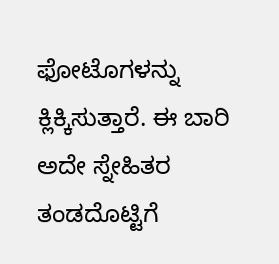ಫೋಟೊಗಳನ್ನು ಕ್ಲಿಕ್ಕಿಸುತ್ತಾರೆ. ಈ ಬಾರಿ ಅದೇ ಸ್ನೇಹಿತರ ತಂಡದೊಟ್ಟಿಗೆ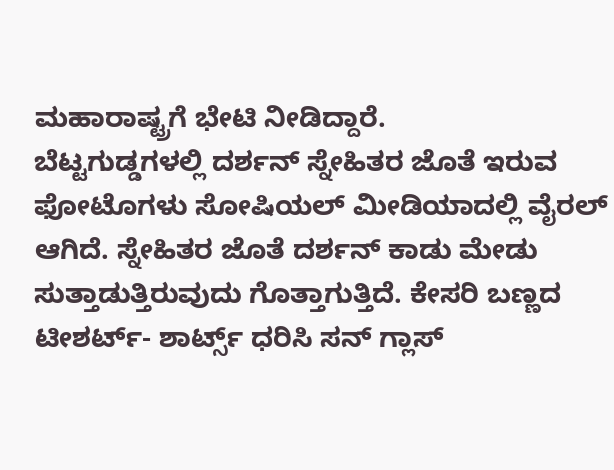ಮಹಾರಾಷ್ಟ್ರಗೆ ಭೇಟಿ ನೀಡಿದ್ದಾರೆ.
ಬೆಟ್ಟಗುಡ್ಡಗಳಲ್ಲಿ ದರ್ಶನ್ ಸ್ನೇಹಿತರ ಜೊತೆ ಇರುವ ಫೋಟೊಗಳು ಸೋಷಿಯಲ್ ಮೀಡಿಯಾದಲ್ಲಿ ವೈರಲ್ ಆಗಿದೆ. ಸ್ನೇಹಿತರ ಜೊತೆ ದರ್ಶನ್ ಕಾಡು ಮೇಡು ಸುತ್ತಾಡುತ್ತಿರುವುದು ಗೊತ್ತಾಗುತ್ತಿದೆ. ಕೇಸರಿ ಬಣ್ಣದ ಟೀಶರ್ಟ್- ಶಾರ್ಟ್ಸ್ ಧರಿಸಿ ಸನ್ ಗ್ಲಾಸ್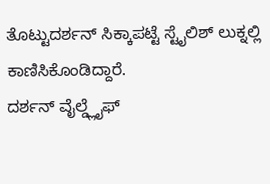ತೊಟ್ಟುದರ್ಶನ್ ಸಿಕ್ಕಾಪಟ್ಟೆ ಸ್ಟೈಲಿಶ್ ಲುಕ್ನಲ್ಲಿ ಕಾಣಿಸಿಕೊಂಡಿದ್ದಾರೆ.
ದರ್ಶನ್ ವೈಲ್ಡ್ಲೈಫ್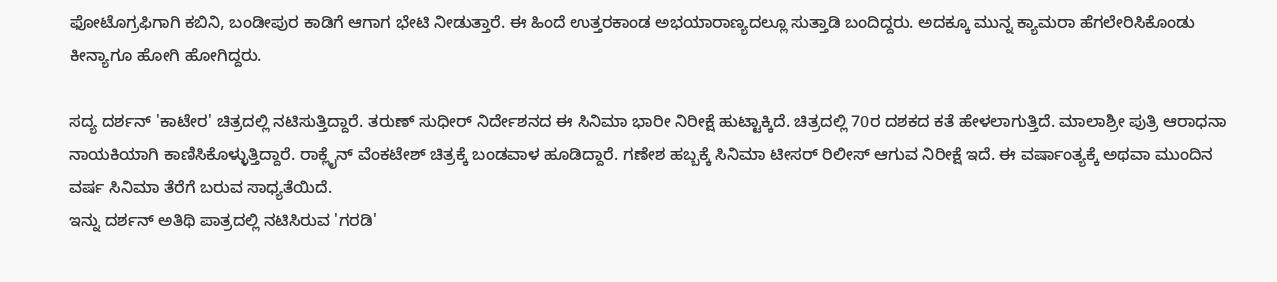ಫೋಟೊಗ್ರಫಿಗಾಗಿ ಕಬಿನಿ, ಬಂಡೀಪುರ ಕಾಡಿಗೆ ಆಗಾಗ ಭೇಟಿ ನೀಡುತ್ತಾರೆ. ಈ ಹಿಂದೆ ಉತ್ತರಕಾಂಡ ಅಭಯಾರಾಣ್ಯದಲ್ಲೂ ಸುತ್ತಾಡಿ ಬಂದಿದ್ದರು. ಅದಕ್ಕೂ ಮುನ್ನ ಕ್ಯಾಮರಾ ಹೆಗಲೇರಿಸಿಕೊಂಡು ಕೀನ್ಯಾಗೂ ಹೋಗಿ ಹೋಗಿದ್ದರು.

ಸದ್ಯ ದರ್ಶನ್ 'ಕಾಟೇರ' ಚಿತ್ರದಲ್ಲಿ ನಟಿಸುತ್ತಿದ್ದಾರೆ. ತರುಣ್ ಸುಧೀರ್ ನಿರ್ದೇಶನದ ಈ ಸಿನಿಮಾ ಭಾರೀ ನಿರೀಕ್ಷೆ ಹುಟ್ಟಾಕ್ಕಿದೆ. ಚಿತ್ರದಲ್ಲಿ 70ರ ದಶಕದ ಕತೆ ಹೇಳಲಾಗುತ್ತಿದೆ. ಮಾಲಾಶ್ರೀ ಪುತ್ರಿ ಆರಾಧನಾ ನಾಯಕಿಯಾಗಿ ಕಾಣಿಸಿಕೊಳ್ಳುತ್ತಿದ್ದಾರೆ. ರಾಕ್ಲೈನ್ ವೆಂಕಟೇಶ್ ಚಿತ್ರಕ್ಕೆ ಬಂಡವಾಳ ಹೂಡಿದ್ದಾರೆ. ಗಣೇಶ ಹಬ್ಬಕ್ಕೆ ಸಿನಿಮಾ ಟೀಸರ್ ರಿಲೀಸ್ ಆಗುವ ನಿರೀಕ್ಷೆ ಇದೆ. ಈ ವರ್ಷಾಂತ್ಯಕ್ಕೆ ಅಥವಾ ಮುಂದಿನ ವರ್ಷ ಸಿನಿಮಾ ತೆರೆಗೆ ಬರುವ ಸಾಧ್ಯತೆಯಿದೆ.
ಇನ್ನು ದರ್ಶನ್ ಅತಿಥಿ ಪಾತ್ರದಲ್ಲಿ ನಟಿಸಿರುವ 'ಗರಡಿ'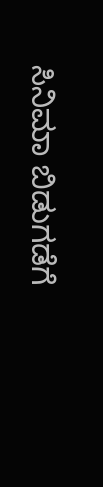ಸಿನಿಮಾ ಬಿಡುಗಡೆಗೆ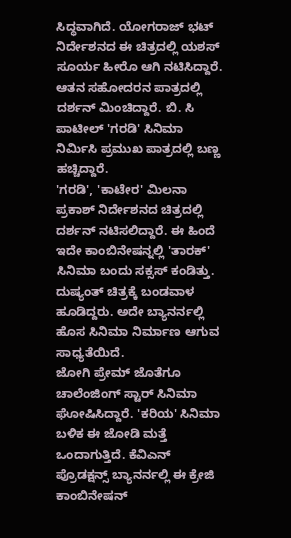ಸಿದ್ಧವಾಗಿದೆ. ಯೋಗರಾಜ್ ಭಟ್ ನಿರ್ದೇಶನದ ಈ ಚಿತ್ರದಲ್ಲಿ ಯಶಸ್ ಸೂರ್ಯ ಹೀರೊ ಆಗಿ ನಟಿಸಿದ್ದಾರೆ. ಆತನ ಸಹೋದರನ ಪಾತ್ರದಲ್ಲಿ ದರ್ಶನ್ ಮಿಂಚಿದ್ದಾರೆ. ಬಿ. ಸಿ ಪಾಟೀಲ್ 'ಗರಡಿ' ಸಿನಿಮಾ ನಿರ್ಮಿಸಿ ಪ್ರಮುಖ ಪಾತ್ರದಲ್ಲಿ ಬಣ್ಣ ಹಚ್ಚಿದ್ದಾರೆ.
'ಗರಡಿ', 'ಕಾಟೇರ' ಮಿಲನಾ ಪ್ರಕಾಶ್ ನಿರ್ದೇಶನದ ಚಿತ್ರದಲ್ಲಿ ದರ್ಶನ್ ನಟಿಸಲಿದ್ದಾರೆ. ಈ ಹಿಂದೆ ಇದೇ ಕಾಂಬಿನೇಷನ್ನಲ್ಲಿ 'ತಾರಕ್' ಸಿನಿಮಾ ಬಂದು ಸಕ್ಸಸ್ ಕಂಡಿತ್ತು. ದುಷ್ಯಂತ್ ಚಿತ್ರಕ್ಕೆ ಬಂಡವಾಳ ಹೂಡಿದ್ದರು. ಅದೇ ಬ್ಯಾನರ್ನಲ್ಲಿ ಹೊಸ ಸಿನಿಮಾ ನಿರ್ಮಾಣ ಆಗುವ ಸಾಧ್ಯತೆಯಿದೆ.
ಜೋಗಿ ಪ್ರೇಮ್ ಜೊತೆಗೂ ಚಾಲೆಂಜಿಂಗ್ ಸ್ಟಾರ್ ಸಿನಿಮಾ ಘೋಷಿಸಿದ್ದಾರೆ. 'ಕರಿಯ' ಸಿನಿಮಾ ಬಳಿಕ ಈ ಜೋಡಿ ಮತ್ತೆ ಒಂದಾಗುತ್ತಿದೆ. ಕೆವಿಎನ್ ಪ್ರೊಡಕ್ಷನ್ಸ್ ಬ್ಯಾನರ್ನಲ್ಲಿ ಈ ಕ್ರೇಜಿ ಕಾಂಬಿನೇಷನ್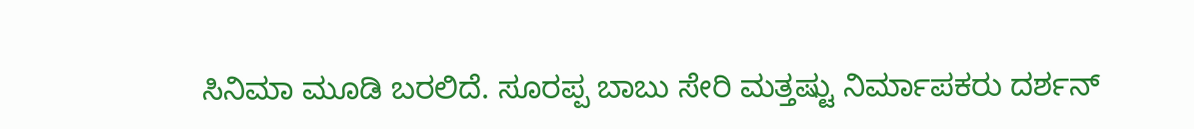ಸಿನಿಮಾ ಮೂಡಿ ಬರಲಿದೆ. ಸೂರಪ್ಪ ಬಾಬು ಸೇರಿ ಮತ್ತಷ್ಟು ನಿರ್ಮಾಪಕರು ದರ್ಶನ್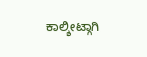ಕಾಲ್ಶೀಟ್ಗಾಗಿ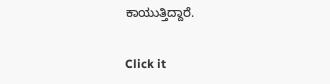ಕಾಯುತ್ತಿದ್ದಾರೆ.


Click it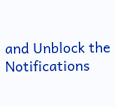and Unblock the Notifications